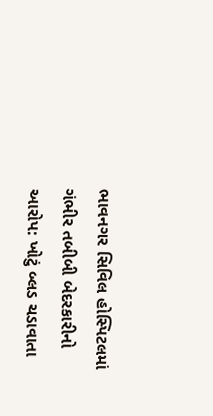ભાવનગર સિવિલ હોસ્પિટલમાં ગંભીર તબીબી બેદરકારીનો આરોપ: ખોટું બ્લડ ચડાવાતા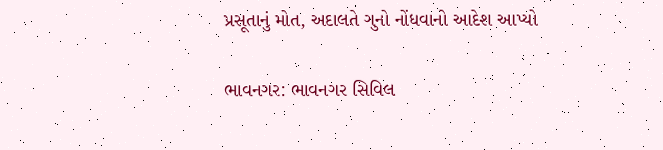પ્રસૂતાનું મોત, અદાલતે ગુનો નોંધવાનો આદેશ આપ્યો

ભાવનગર: ભાવનગર સિવિલ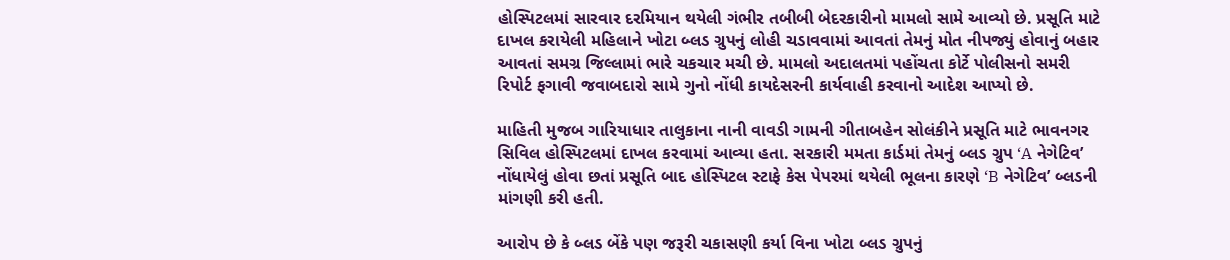હોસ્પિટલમાં સારવાર દરમિયાન થયેલી ગંભીર તબીબી બેદરકારીનો મામલો સામે આવ્યો છે. પ્રસૂતિ માટે દાખલ કરાયેલી મહિલાને ખોટા બ્લડ ગ્રુપનું લોહી ચડાવવામાં આવતાં તેમનું મોત નીપજ્યું હોવાનું બહાર આવતાં સમગ્ર જિલ્લામાં ભારે ચકચાર મચી છે. મામલો અદાલતમાં પહોંચતા કોર્ટે પોલીસનો સમરી રિપોર્ટ ફગાવી જવાબદારો સામે ગુનો નોંધી કાયદેસરની કાર્યવાહી કરવાનો આદેશ આપ્યો છે.

માહિતી મુજબ ગારિયાધાર તાલુકાના નાની વાવડી ગામની ગીતાબહેન સોલંકીને પ્રસૂતિ માટે ભાવનગર સિવિલ હોસ્પિટલમાં દાખલ કરવામાં આવ્યા હતા. સરકારી મમતા કાર્ડમાં તેમનું બ્લડ ગ્રુપ ‘A નેગેટિવ’ નોંધાયેલું હોવા છતાં પ્રસૂતિ બાદ હોસ્પિટલ સ્ટાફે કેસ પેપરમાં થયેલી ભૂલના કારણે ‘B નેગેટિવ’ બ્લડની માંગણી કરી હતી.

આરોપ છે કે બ્લડ બેંકે પણ જરૂરી ચકાસણી કર્યા વિના ખોટા બ્લડ ગ્રુપનું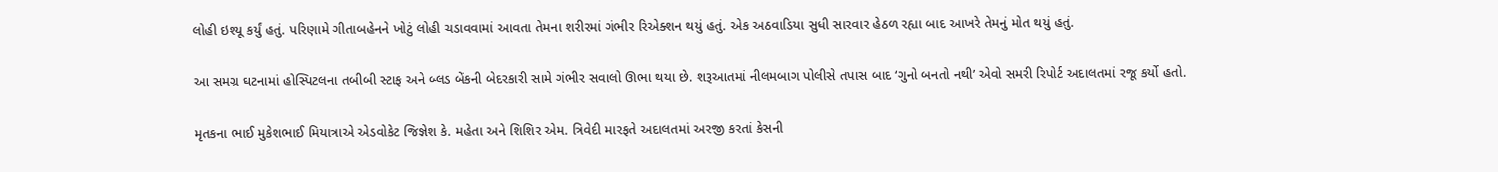લોહી ઇશ્યૂ કર્યું હતું. પરિણામે ગીતાબહેનને ખોટું લોહી ચડાવવામાં આવતા તેમના શરીરમાં ગંભીર રિએક્શન થયું હતું. એક અઠવાડિયા સુધી સારવાર હેઠળ રહ્યા બાદ આખરે તેમનું મોત થયું હતું.

આ સમગ્ર ઘટનામાં હોસ્પિટલના તબીબી સ્ટાફ અને બ્લડ બેંકની બેદરકારી સામે ગંભીર સવાલો ઊભા થયા છે. શરૂઆતમાં નીલમબાગ પોલીસે તપાસ બાદ ‘ગુનો બનતો નથી’ એવો સમરી રિપોર્ટ અદાલતમાં રજૂ કર્યો હતો.

મૃતકના ભાઈ મુકેશભાઈ મિયાત્રાએ એડવોકેટ જિજ્ઞેશ કે. મહેતા અને શિશિર એમ. ત્રિવેદી મારફતે અદાલતમાં અરજી કરતાં કેસની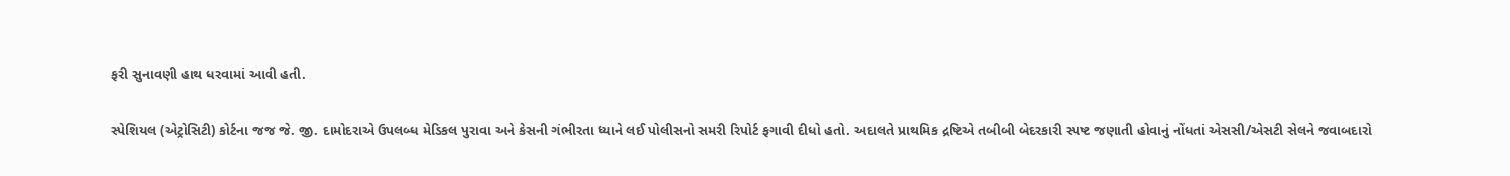ફરી સુનાવણી હાથ ધરવામાં આવી હતી.

સ્પેશિયલ (એટ્રોસિટી) કોર્ટના જજ જે. જી. દામોદરાએ ઉપલબ્ધ મેડિકલ પુરાવા અને કેસની ગંભીરતા ધ્યાને લઈ પોલીસનો સમરી રિપોર્ટ ફગાવી દીધો હતો. અદાલતે પ્રાથમિક દ્રષ્ટિએ તબીબી બેદરકારી સ્પષ્ટ જણાતી હોવાનું નોંધતાં એસસી/એસટી સેલને જવાબદારો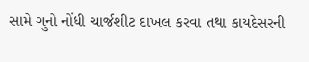સામે ગુનો નોંધી ચાર્જશીટ દાખલ કરવા તથા કાયદેસરની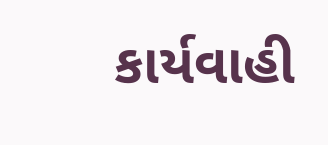કાર્યવાહી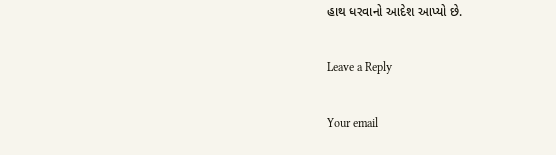હાથ ધરવાનો આદેશ આપ્યો છે.

Leave a Reply

Your email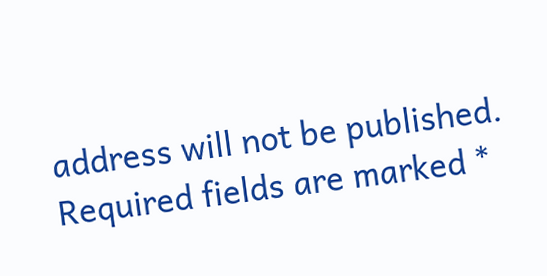address will not be published. Required fields are marked *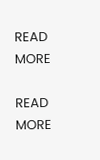READ MORE

READ MORE